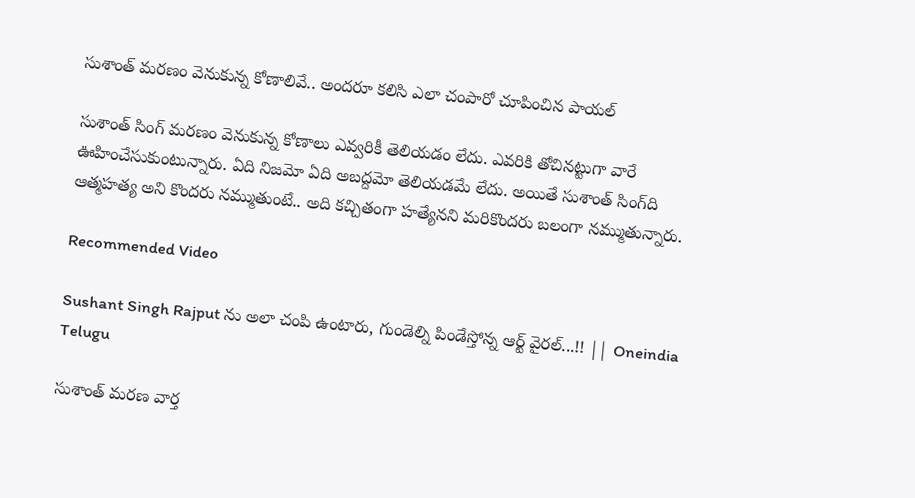సుశాంత్‌ మరణం వెనుకున్న కోణాలివే.. అందరూ కలిసి ఎలా చంపారో చూపించిన పాయల్

సుశాంత్ సింగ్ మరణం వెనుకున్న కోణాలు ఎవ్వరికీ తెలియడం లేదు. ఎవరికి తోచినట్టుగా వారే ఊహించేసుకుంటున్నారు. ఏది నిజమో ఏది అబద్దమో తెలియడమే లేదు. అయితే సుశాంత్ సింగ్‌ది ఆత్మహత్య అని కొందరు నమ్ముతుంటే.. అది కచ్చితంగా హత్యేనని మరికొందరు బలంగా నమ్ముతున్నారు.

Recommended Video

Sushant Singh Rajput ను అలా చంపి ఉంటారు, గుండెల్ని పిండేస్తోన్న ఆర్ట్ వైరల్...!! || Oneindia Telugu

సుశాంత్ మరణ వార్త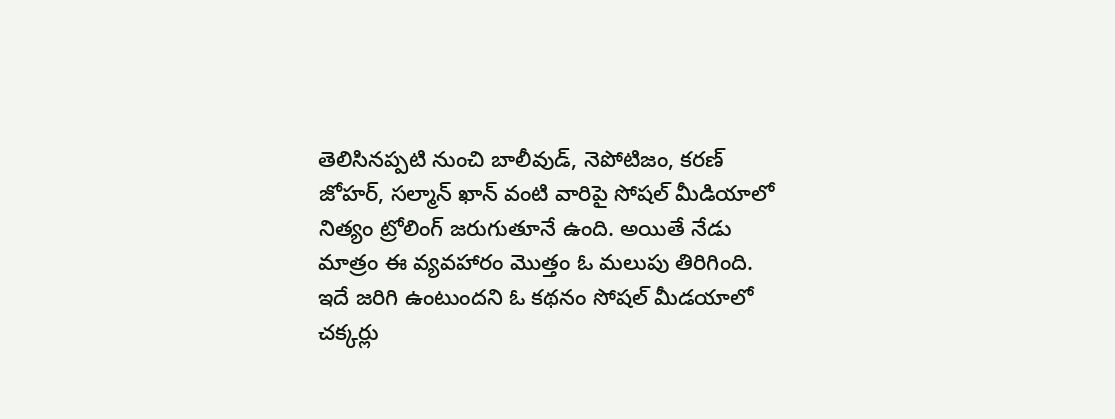తెలిసినప్పటి నుంచి బాలీవుడ్, నెపోటిజం, కరణ్ జోహర్, సల్మాన్ ఖాన్ వంటి వారిపై సోషల్ మీడియాలో నిత్యం ట్రోలింగ్ జరుగుతూనే ఉంది. అయితే నేడు మాత్రం ఈ వ్యవహారం మొత్తం ఓ మలుపు తిరిగింది. ఇదే జరిగి ఉంటుందని ఓ కథనం సోషల్ మీడయాలో చక్కర్లు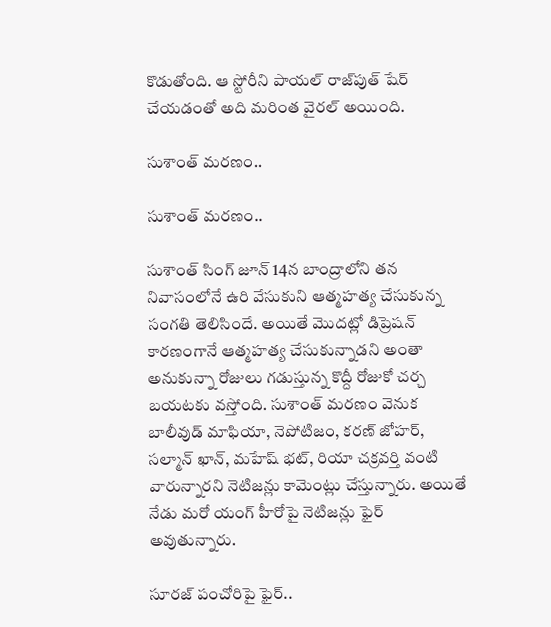కొడుతోంది. ఆ స్టోరీని పాయల్ రాజ్‌పుత్ షేర్ చేయడంతో అది మరింత వైరల్ అయింది.

సుశాంత్ మరణం..

సుశాంత్ మరణం..

సుశాంత్ సింగ్ జూన్ 14న బాంద్రాలోని తన నివాసంలోనే ఉరి వేసుకుని ఆత్మహత్య చేసుకున్న సంగతి తెలిసిందే. అయితే మొదట్లో డిప్రెషన్ కారణంగానే ఆత్మహత్య చేసుకున్నాడని అంతా అనుకున్నా రోజులు గడుస్తున్న కొద్దీ రోజుకో చర్చ బయటకు వస్తోంది. సుశాంత్ మరణం వెనుక బాలీవుడ్ మాఫియా, నెపోటిజం, కరణ్ జోహర్, సల్మాన్ ఖాన్, మహేష్ భట్, రియా చక్రవర్తి వంటి వారున్నారని నెటిజన్లు కామెంట్లు చేస్తున్నారు. అయితే నేడు మరో యంగ్ హీరోపై నెటిజన్లు ఫైర్ అవుతున్నారు.

సూరజ్ పంచోరిపై ఫైర్..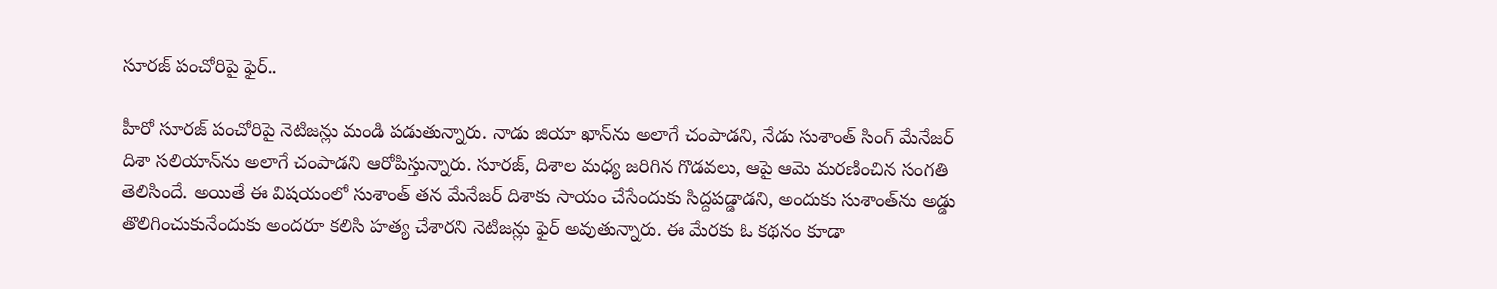సూరజ్ పంచోరిపై ఫైర్..

హీరో సూరజ్ పంచోరిపై నెటిజన్లు మండి పడుతున్నారు. నాడు జియా ఖాన్‌ను అలాగే చంపాడని, నేడు సుశాంత్ సింగ్ మేనేజర్ దిశా సలియాన్‌ను అలాగే చంపాడని ఆరోపిస్తున్నారు. సూరజ్, దిశాల మధ్య జరిగిన గొడవలు, ఆపై ఆమె మరణించిన సంగతి తెలిసిందే. అయితే ఈ విషయంలో సుశాంత్‌ తన మేనేజర్ దిశాకు సాయం చేసేందుకు సిద్దపడ్డాడని, అందుకు సుశాంత్‌ను అడ్డు తొలిగించుకునేందుకు అందరూ కలిసి హత్య చేశారని నెటిజన్లు ఫైర్ అవుతున్నారు. ఈ మేరకు ఓ కథనం కూడా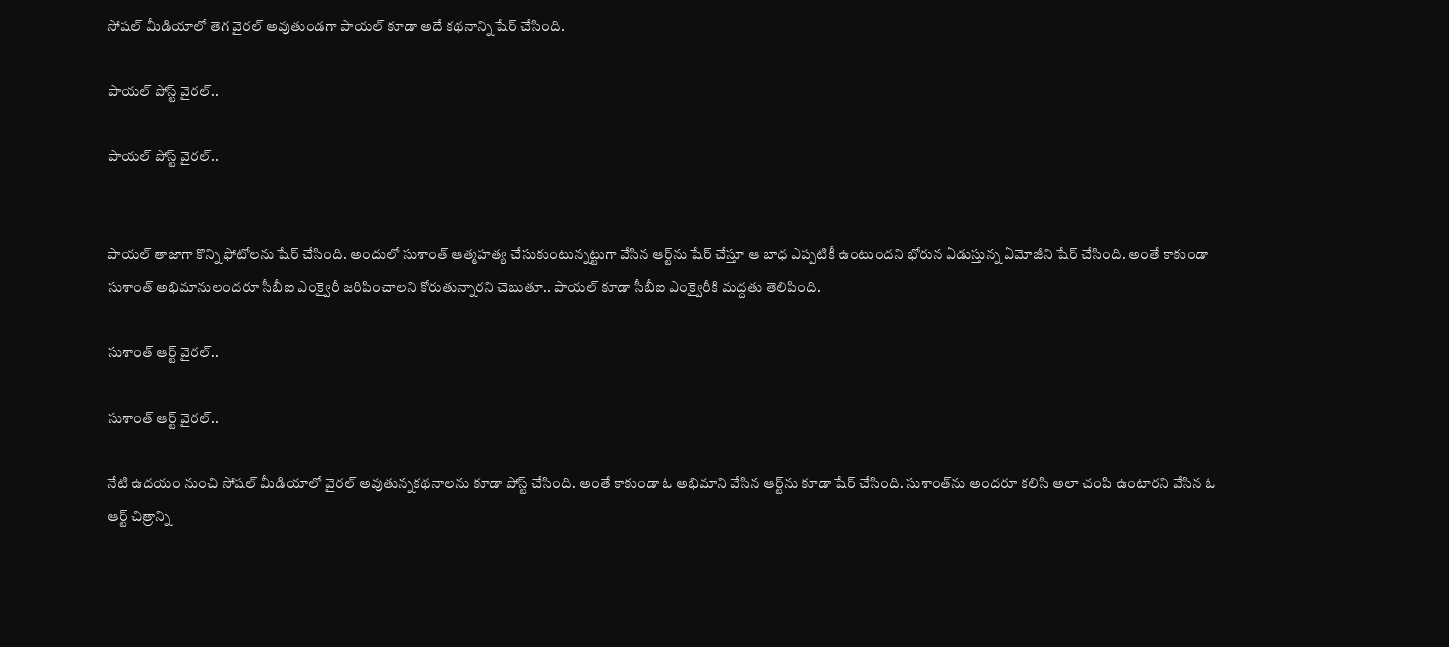సోషల్ మీడియాలో తెగ వైరల్ అవుతుండగా పాయల్ కూడా అదే కథనాన్ని షేర్ చేసింది.

పాయల్ పోస్ట్ వైరల్..

పాయల్ పోస్ట్ వైరల్..


పాయల్ తాజాగా కొన్ని ఫోటోలను షేర్ చేసింది. అందులో సుశాంత్ ఆత్మహత్య చేసుకుంటున్నట్టుగా వేసిన ఆర్ట్‌ను షేర్ చేస్తూ ఆ బాధ ఎప్పటికీ ఉంటుందని భోరున ఏడుస్తున్న ఏమోజీని షేర్ చేసింది. అంతే కాకుండా సుశాంత్ అభిమానులందరూ సీబీఐ ఎంక్వైరీ జరిపించాలని కోరుతున్నారని చెబుతూ.. పాయల్ కూడా సీబీఐ ఎంక్వైరీకి మద్దతు తెలిపింది.

సుశాంత్ ఆర్ట్ వైరల్..

సుశాంత్ ఆర్ట్ వైరల్..

నేటి ఉదయం నుంచి సోషల్ మీడియాలో వైరల్ అవుతున్నకథనాలను కూడా పోస్ట్ చేసింది. అంతే కాకుండా ఓ అభిమాని వేసిన ఆర్ట్‌ను కూడా షేర్ చేసింది. సుశాంత్‌ను అందరూ కలిసి అలా చంపి ఉంటారని వేసిన ఓ ఆర్ట్ చిత్రాన్ని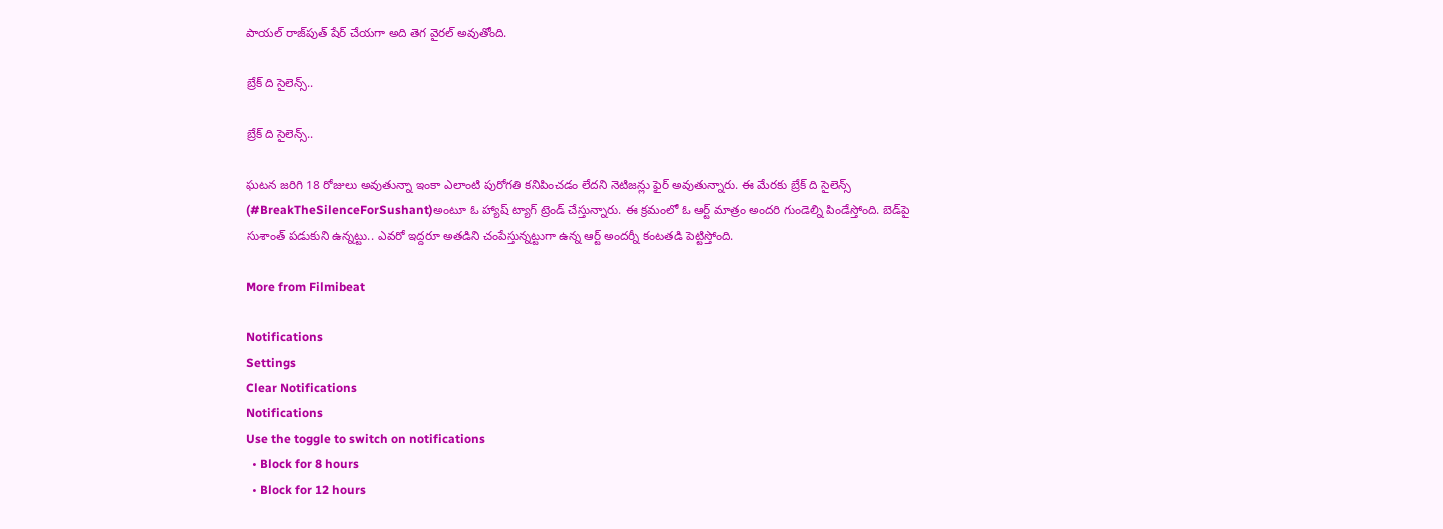పాయల్ రాజ్‌పుత్ షేర్ చేయగా అది తెగ వైరల్ అవుతోంది.

బ్రేక్ ది సైలెన్స్..

బ్రేక్ ది సైలెన్స్..

ఘటన జరిగి 18 రోజులు అవుతున్నా ఇంకా ఎలాంటి పురోగతి కనిపించడం లేదని నెటిజన్లు ఫైర్ అవుతున్నారు. ఈ మేరకు బ్రేక్ ది సైలెన్స్ (#BreakTheSilenceForSushant)అంటూ ఓ హ్యాష్ ట్యాగ్ ట్రెండ్ చేస్తున్నారు. ఈ క్రమంలో ఓ ఆర్ట్ మాత్రం అందరి గుండెల్ని పిండేస్తోంది. బెడ్‌పై సుశాంత్ పడుకుని ఉన్నట్టు.. ఎవరో ఇద్దరూ అతడిని చంపేస్తున్నట్టుగా ఉన్న ఆర్ట్ అందర్నీ కంటతడి పెట్టిస్తోంది.

More from Filmibeat

Notifications
Settings
Clear Notifications
Notifications
Use the toggle to switch on notifications
  • Block for 8 hours
  • Block for 12 hours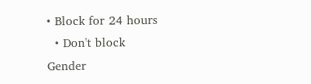• Block for 24 hours
  • Don't block
Gender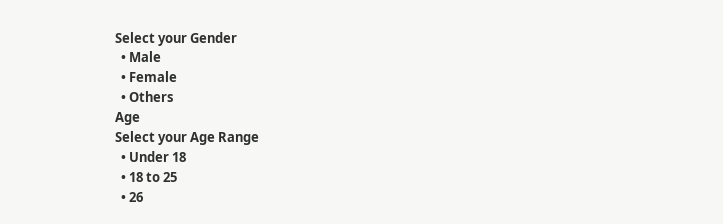Select your Gender
  • Male
  • Female
  • Others
Age
Select your Age Range
  • Under 18
  • 18 to 25
  • 26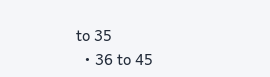to 35
  • 36 to 45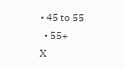• 45 to 55
  • 55+
X